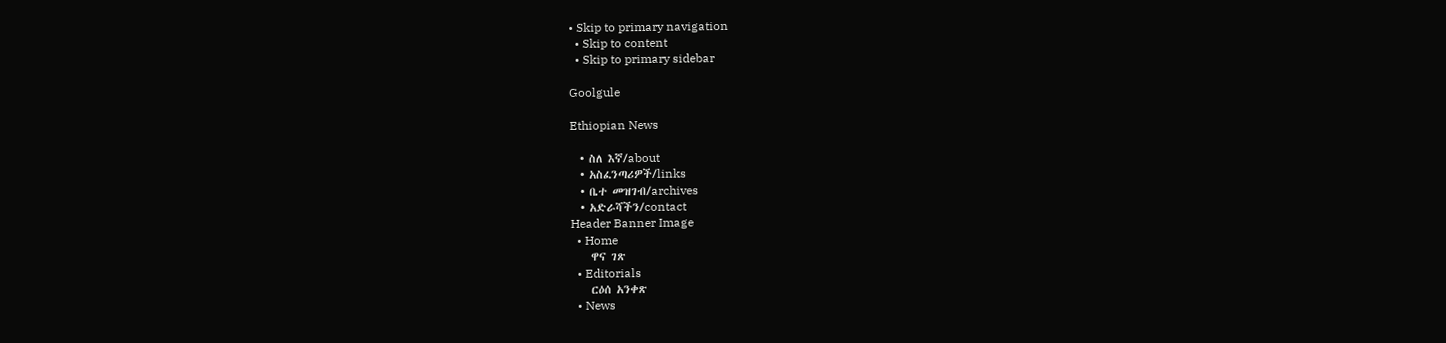• Skip to primary navigation
  • Skip to content
  • Skip to primary sidebar

Goolgule

Ethiopian News

  • ስለ እኛ/about
  • አስፈንጣሪዎች/links
  • ቤተ መዝገብ/archives
  • አድራሻችን/contact
Header Banner Image
  • Home
    ዋና ገጽ
  • Editorials
    ርዕሰ አንቀጽ
  • News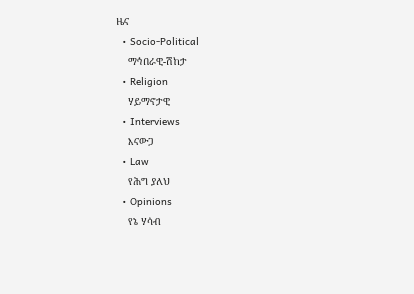ዜና
  • Socio-Political
    ማኅበራዊ-ሽከታ
  • Religion
    ሃይማኖታዊ
  • Interviews
    እናውጋ
  • Law
    የሕግ ያለህ
  • Opinions
    የኔ ሃሳብ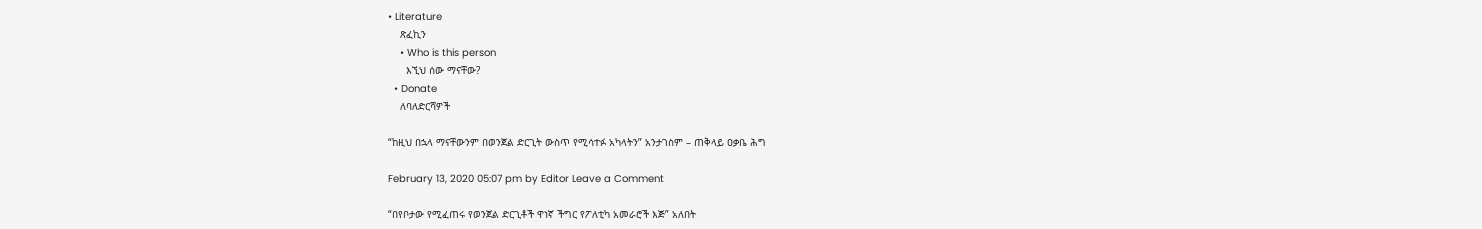• Literature
    ጽፈኪን
    • Who is this person
      እኚህ ሰው ማናቸው?
  • Donate
    ለባለድርሻዎች

“ከዚህ በኋላ ማናቸውንም በወንጀል ድርጊት ውስጥ የሚሳተፉ አካላትን” አንታገስም – ጠቅላይ ዐቃቤ ሕግ

February 13, 2020 05:07 pm by Editor Leave a Comment

“በየቦታው የሚፈጠሩ የወንጀል ድርጊቶች ዋነኛ ችግር የፖለቲካ አመራሮች እጅ” አለበት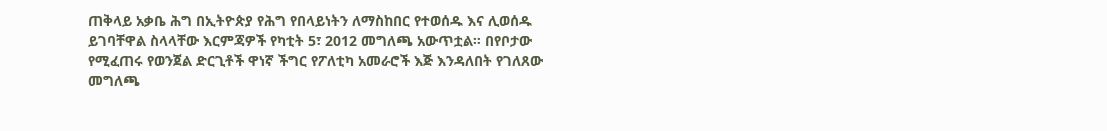ጠቅላይ አቃቤ ሕግ በኢትዮጵያ የሕግ የበላይነትን ለማስከበር የተወሰዱ እና ሊወሰዱ ይገባቸዋል ስላላቸው እርምጃዎች የካቲት 5፣ 2012 መግለጫ አውጥቷል። በየቦታው የሚፈጠሩ የወንጀል ድርጊቶች ዋነኛ ችግር የፖለቲካ አመራሮች እጅ እንዳለበት የገለጸው መግለጫ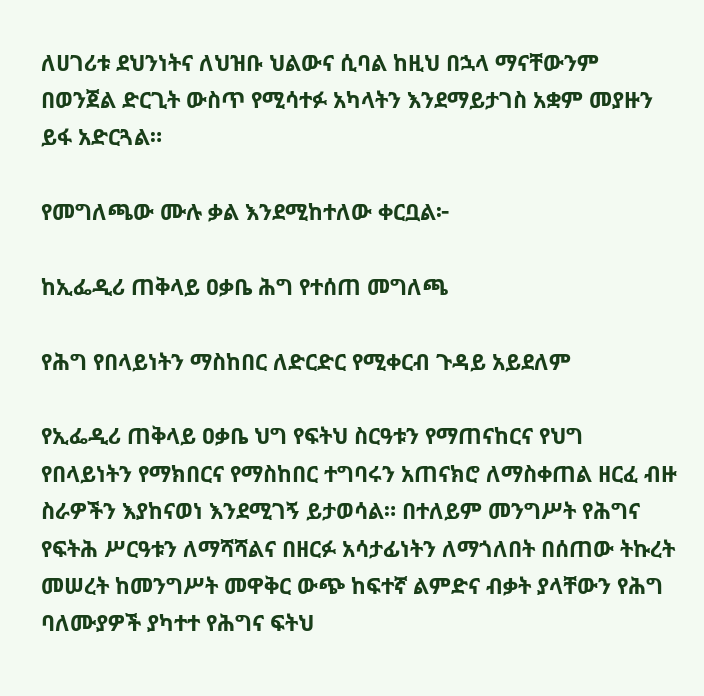ለሀገሪቱ ደህንነትና ለህዝቡ ህልውና ሲባል ከዚህ በኋላ ማናቸውንም በወንጀል ድርጊት ውስጥ የሚሳተፉ አካላትን እንደማይታገስ አቋም መያዙን ይፋ አድርጓል።

የመግለጫው ሙሉ ቃል እንደሚከተለው ቀርቧል፦

ከኢፌዲሪ ጠቅላይ ዐቃቤ ሕግ የተሰጠ መግለጫ

የሕግ የበላይነትን ማስከበር ለድርድር የሚቀርብ ጉዳይ አይደለም

የኢፌዲሪ ጠቅላይ ዐቃቤ ህግ የፍትህ ስርዓቱን የማጠናከርና የህግ የበላይነትን የማክበርና የማስከበር ተግባሩን አጠናክሮ ለማስቀጠል ዘርፈ ብዙ ስራዎችን እያከናወነ እንደሚገኝ ይታወሳል። በተለይም መንግሥት የሕግና የፍትሕ ሥርዓቱን ለማሻሻልና በዘርፉ አሳታፊነትን ለማጎለበት በሰጠው ትኩረት መሠረት ከመንግሥት መዋቅር ውጭ ከፍተኛ ልምድና ብቃት ያላቸውን የሕግ ባለሙያዎች ያካተተ የሕግና ፍትህ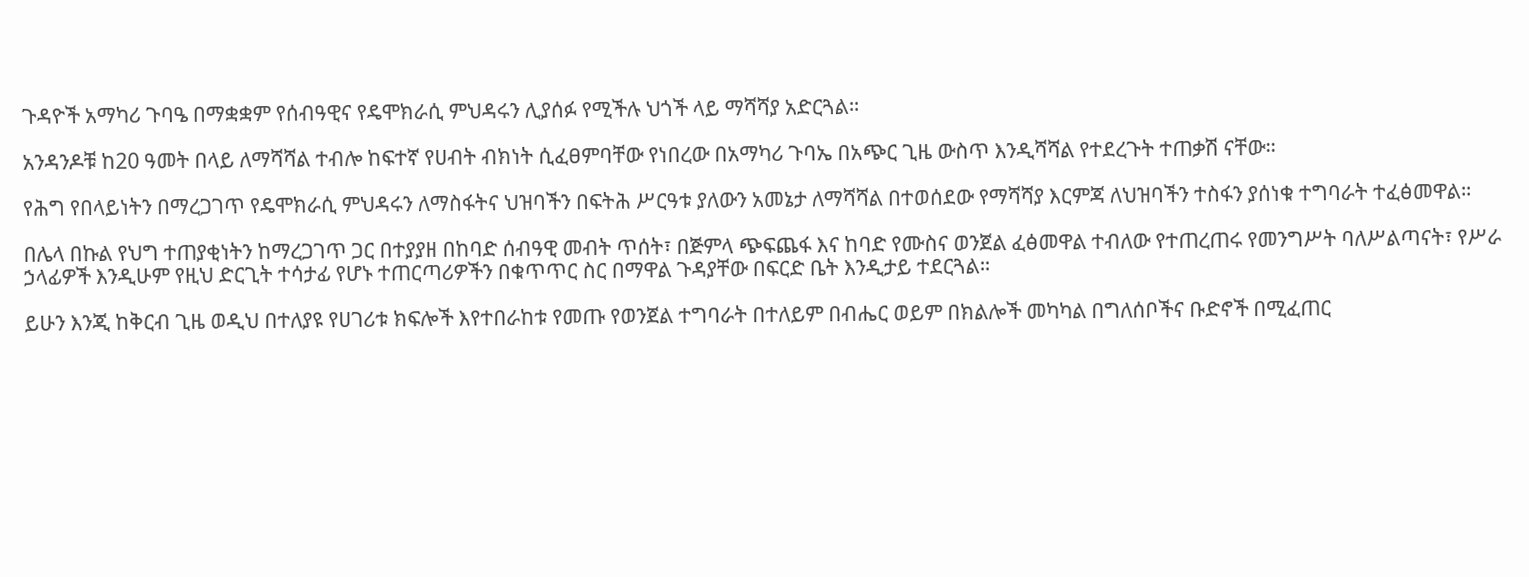ጉዳዮች አማካሪ ጉባዔ በማቋቋም የሰብዓዊና የዴሞክራሲ ምህዳሩን ሊያሰፉ የሚችሉ ህጎች ላይ ማሻሻያ አድርጓል።

አንዳንዶቹ ከ20 ዓመት በላይ ለማሻሻል ተብሎ ከፍተኛ የሀብት ብክነት ሲፈፀምባቸው የነበረው በአማካሪ ጉባኤ በአጭር ጊዜ ውስጥ እንዲሻሻል የተደረጉት ተጠቃሽ ናቸው።

የሕግ የበላይነትን በማረጋገጥ የዴሞክራሲ ምህዳሩን ለማስፋትና ህዝባችን በፍትሕ ሥርዓቱ ያለውን አመኔታ ለማሻሻል በተወሰደው የማሻሻያ እርምጃ ለህዝባችን ተስፋን ያሰነቁ ተግባራት ተፈፅመዋል።

በሌላ በኩል የህግ ተጠያቂነትን ከማረጋገጥ ጋር በተያያዘ በከባድ ሰብዓዊ መብት ጥሰት፣ በጅምላ ጭፍጨፋ እና ከባድ የሙስና ወንጀል ፈፅመዋል ተብለው የተጠረጠሩ የመንግሥት ባለሥልጣናት፣ የሥራ ኃላፊዎች እንዲሁም የዚህ ድርጊት ተሳታፊ የሆኑ ተጠርጣሪዎችን በቁጥጥር ስር በማዋል ጉዳያቸው በፍርድ ቤት እንዲታይ ተደርጓል።

ይሁን እንጂ ከቅርብ ጊዜ ወዲህ በተለያዩ የሀገሪቱ ክፍሎች እየተበራከቱ የመጡ የወንጀል ተግባራት በተለይም በብሔር ወይም በክልሎች መካካል በግለሰቦችና ቡድኖች በሚፈጠር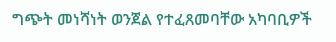ግጭት መነሻነት ወንጀል የተፈጸመባቸው አካባቢዎች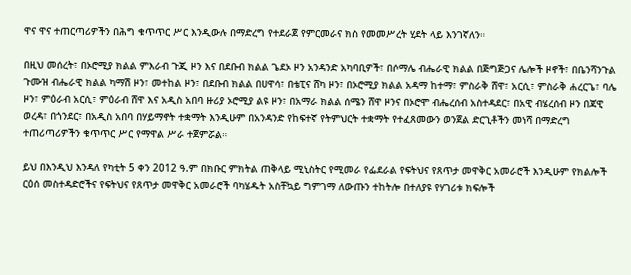ዋና ዋና ተጠርጣሪዎችን በሕግ ቁጥጥር ሥር እንዲውሉ በማድረግ የተደራጀ የምርመራና ክስ የመመሥረት ሂደት ላይ እንገኛለን።

በዚህ መሰረት፣ በኦሮሚያ ክልል ምእራብ ጉጂ ዞን እና በደቡብ ክልል ጌደኦ ዞን አንዳንድ አካባቢዎች፣ በሶማሌ ብሔራዊ ክልል በጅግጅጋና ሌሎች ዞኖች፣ በቤንሻንጉል ጉሙዝ ብሔራዊ ክልል ካማሽ ዞን፣ መተከል ዞን፣ በደቡብ ክልል በሀዋሳ፣ በቴፒና ሸካ ዞን፣ በኦሮሚያ ክልል አዳማ ከተማ፣ ምስራቅ ሸዋ፣ አርሲ፣ ምስራቅ ሐረርጌ፣ ባሌ ዞን፣ ምዕራብ አርሲ፣ ምዕራብ ሸዋ እና አዲስ አበባ ዙሪያ ኦሮሚያ ልዩ ዞን፣ በአማራ ክልል ሰሜን ሸዋ ዞንና በኦሮሞ ብሔረሰብ አስተዳደር፣ በአዊ ብሄረሰብ ዞን በጃዊ ወረዳ፣ በጎንደር፣ በአዲስ አበባ በሃይማኖት ተቋማት እንዲሁም በአንዳንድ የከፍተኛ የትምህርት ተቋማት የተፈጸመውን ወንጀል ድርጊቶችን መነሻ በማድረግ ተጠሪጣሪዎችን ቁጥጥር ሥር የማዋል ሥራ ተጀምሯል።

ይህ በእንዲህ እንዳለ የካቲት 5 ቀን 2012 ዓ.ም በክቡር ምክትል ጠቅላይ ሚኒስትር የሚመራ የፌደራል የፍትህና የጸጥታ መዋቅር አመራሮች እንዲሁም የክልሎች ርዕሰ መስተዳድሮችና የፍትህና የጸጥታ መዋቅር አመራሮች ባካሄዱት አስቸኳይ ግምገማ ለውጡን ተከትሎ በተለያዩ የሃገሪቱ ክፍሎች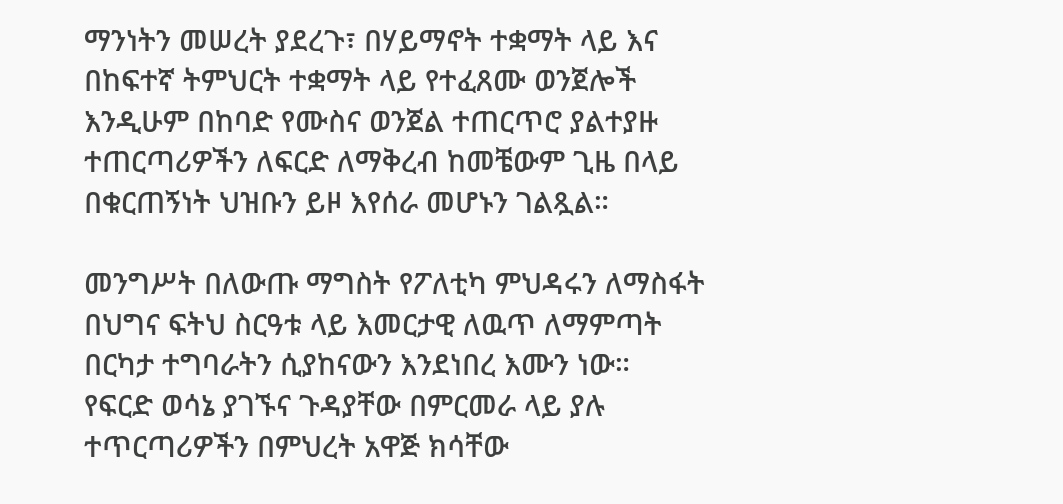ማንነትን መሠረት ያደረጉ፣ በሃይማኖት ተቋማት ላይ እና በከፍተኛ ትምህርት ተቋማት ላይ የተፈጸሙ ወንጀሎች እንዲሁም በከባድ የሙስና ወንጀል ተጠርጥሮ ያልተያዙ ተጠርጣሪዎችን ለፍርድ ለማቅረብ ከመቼውም ጊዜ በላይ በቁርጠኝነት ህዝቡን ይዞ እየሰራ መሆኑን ገልጿል።

መንግሥት በለውጡ ማግስት የፖለቲካ ምህዳሩን ለማስፋት በህግና ፍትህ ስርዓቱ ላይ እመርታዊ ለዉጥ ለማምጣት በርካታ ተግባራትን ሲያከናውን እንደነበረ እሙን ነው።  የፍርድ ወሳኔ ያገኙና ጉዳያቸው በምርመራ ላይ ያሉ ተጥርጣሪዎችን በምህረት አዋጅ ክሳቸው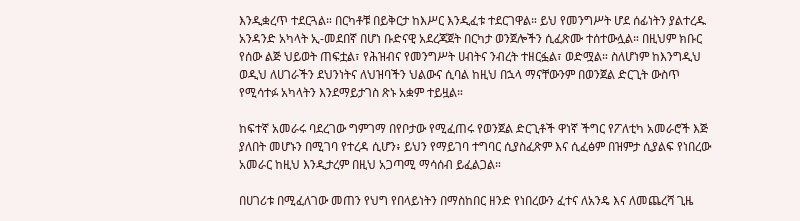እንዲቋረጥ ተደርጓል። በርካቶቹ በይቅርታ ከእሥር እንዲፈቱ ተደርገዋል። ይህ የመንግሥት ሆደ ሰፊነትን ያልተረዱ አንዳንድ አካላት ኢ-መደበኛ በሆነ ቡድናዊ አደረጃጀት በርካታ ወንጀሎችን ሲፈጽሙ ተሰተውሏል። በዚህም ክቡር የሰው ልጅ ህይወት ጠፍቷል፣ የሕዝብና የመንግሥት ሀብትና ንብረት ተዘርፏል፣ ወድሟል። ስለሆነም ከእንግዲህ ወዲህ ለሀገራችን ደህንነትና ለህዝባችን ህልውና ሲባል ከዚህ በኋላ ማናቸውንም በወንጀል ድርጊት ውስጥ የሚሳተፉ አካላትን እንደማይታገስ ጽኑ አቋም ተይዟል።

ከፍተኛ አመራሩ ባደረገው ግምገማ በየቦታው የሚፈጠሩ የወንጀል ድርጊቶች ዋነኛ ችግር የፖለቲካ አመራሮች እጅ ያለበት መሆኑን በሚገባ የተረዳ ሲሆን፥ ይህን የማይገባ ተግባር ሲያስፈጽም እና ሲፈፅም በዝምታ ሲያልፍ የነበረው አመራር ከዚህ እንዲታረም በዚህ አጋጣሚ ማሳሰብ ይፈልጋል።

በሀገሪቱ በሚፈለገው መጠን የህግ የበላይነትን በማስከበር ዘንድ የነበረውን ፈተና ለአንዴ እና ለመጨረሻ ጊዜ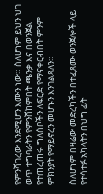የምንሻገረው እንደሚሆን እሙን ነው። ስለሆነም ይህን ህገ ወጥ ተግባራትን የምንሸከምበት ጫንቃ እና በወንጀል የተጠረጠሩ ግለሰቦችን ለፍርድ የማናቀርብበት ምንም ምክንያት የማይኖረን መሆኑን እንገልጻለን።

ስለሆነም በዛሬው መድረካችን በተፈጸሙ ወንጀሎች ላይ የተሳተፉ አካላትን በህግ ፊት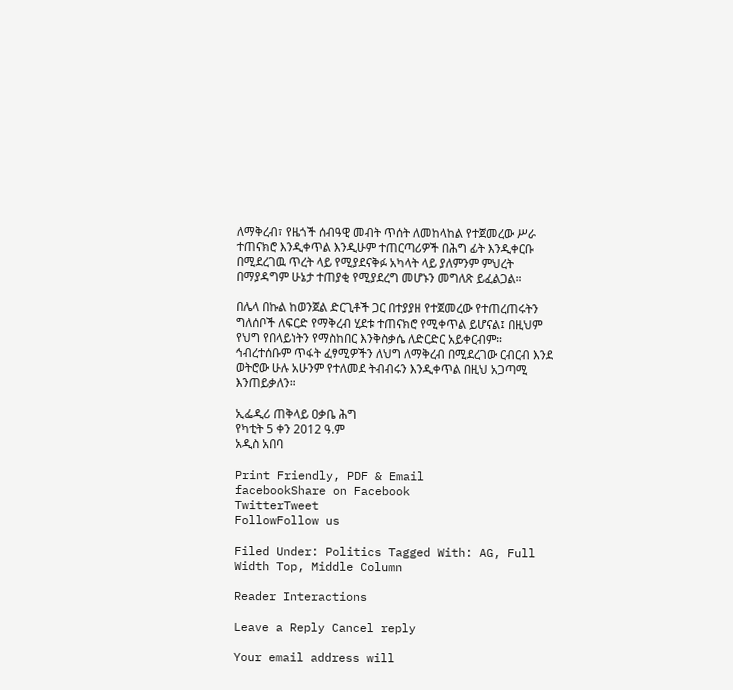ለማቅረብ፣ የዜጎች ሰብዓዊ መብት ጥሰት ለመከላከል የተጀመረው ሥራ ተጠናክሮ እንዲቀጥል እንዲሁም ተጠርጣሪዎች በሕግ ፊት እንዲቀርቡ በሚደረገዉ ጥረት ላይ የሚያደናቅፉ አካላት ላይ ያለምንም ምህረት በማያዳግም ሁኔታ ተጠያቂ የሚያደረግ መሆኑን መግለጽ ይፈልጋል።

በሌላ በኩል ከወንጀል ድርጊቶች ጋር በተያያዘ የተጀመረው የተጠረጠሩትን ግለሰቦች ለፍርድ የማቅረብ ሂደቱ ተጠናክሮ የሚቀጥል ይሆናል፤ በዚህም የህግ የበላይነትን የማስከበር እንቅስቃሴ ለድርድር አይቀርብም። ኅብረተሰቡም ጥፋት ፈፃሚዎችን ለህግ ለማቅረብ በሚደረገው ርብርብ እንደ ወትሮው ሁሉ አሁንም የተለመደ ትብብሩን እንዲቀጥል በዚህ አጋጣሚ እንጠይቃለን።

ኢፌዲሪ ጠቅላይ ዐቃቤ ሕግ
የካቲት 5 ቀን 2012 ዓ.ም
አዲስ አበባ

Print Friendly, PDF & Email
facebookShare on Facebook
TwitterTweet
FollowFollow us

Filed Under: Politics Tagged With: AG, Full Width Top, Middle Column

Reader Interactions

Leave a Reply Cancel reply

Your email address will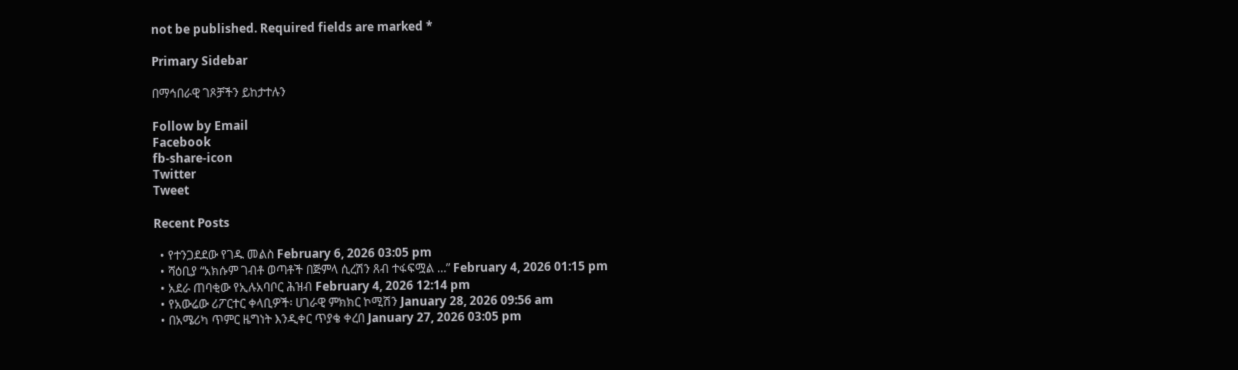not be published. Required fields are marked *

Primary Sidebar

በማኅበራዊ ገጾቻችን ይከታተሉን

Follow by Email
Facebook
fb-share-icon
Twitter
Tweet

Recent Posts

  • የተንጋደደው የገዱ መልስ February 6, 2026 03:05 pm
  • ሻዕቢያ “አክሱም ገብቶ ወጣቶች በጅምላ ሲረሽን ጸብ ተፋፍሟል …” February 4, 2026 01:15 pm
  • አደራ ጠባቂው የኢሉአባቦር ሕዝብ February 4, 2026 12:14 pm
  • የአውሬው ሪፖርተር ቀላቢዎች፡ ሀገራዊ ምክክር ኮሚሽን January 28, 2026 09:56 am
  • በአሜሪካ ጥምር ዜግነት እንዲቀር ጥያቄ ቀረበ January 27, 2026 03:05 pm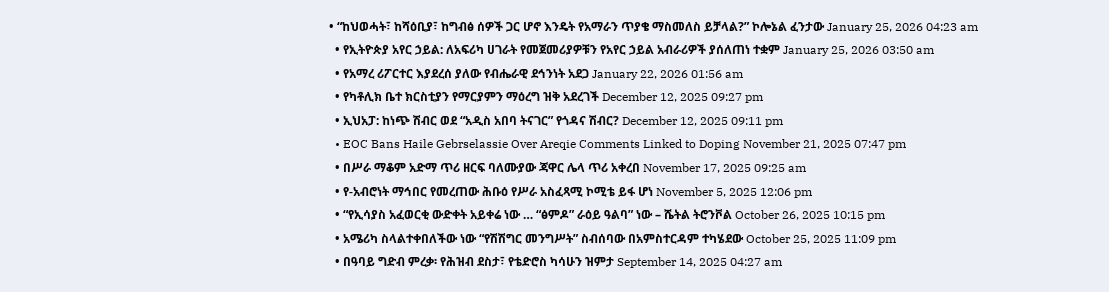• “ከህወሓት፣ ከሻዕቢያ፣ ከግብፅ ሰዎች ጋር ሆኖ እንዴት የአማራን ጥያቄ ማስመለስ ይቻላል?” ኮሎኔል ፈንታው January 25, 2026 04:23 am
  • የኢትዮጵያ አየር ኃይል: ለአፍሪካ ሀገራት የመጀመሪያዎቹን የአየር ኃይል አብራሪዎች ያሰለጠነ ተቋም January 25, 2026 03:50 am
  • የአማረ ሪፖርተር እያደረሰ ያለው የብሔራዊ ደኅንነት አደጋ January 22, 2026 01:56 am
  • የካቶሊክ ቤተ ክርስቲያን የማርያምን ማዕረግ ዝቅ አደረገች December 12, 2025 09:27 pm
  • ኢህአፓ: ከነጭ ሽብር ወደ “አዲስ አበባ ትናገር” የጎዳና ሽብር? December 12, 2025 09:11 pm
  • EOC Bans Haile Gebrselassie Over Areqie Comments Linked to Doping November 21, 2025 07:47 pm
  • በሥራ ማቆም አድማ ጥሪ ዘርፍ ባለሙያው ጃዋር ሌላ ጥሪ አቀረበ November 17, 2025 09:25 am
  • የ-አብሮነት ማኅበር የመረጠው ሕቡዕ የሥራ አስፈጻሚ ኮሚቴ ይፋ ሆነ November 5, 2025 12:06 pm
  • “የኢሳያስ አፈወርቂ ውድቀት አይቀሬ ነው … “ፅምዶ” ራዕይ ዓልባ” ነው – ሼትል ትሮንቮል October 26, 2025 10:15 pm
  • አሜሪካ ስላልተቀበለችው ነው “የሽሽግር መንግሥት” ስብሰባው በአምስተርዳም ተካሄደው October 25, 2025 11:09 pm
  • በዓባይ ግድብ ምረቃ፡ የሕዝብ ደስታ፣ የቴድሮስ ካሳሁን ዝምታ September 14, 2025 04:27 am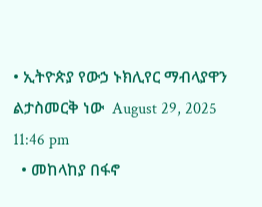• ኢትዮጵያ የውኃ ኑክሊየር ማብላያዋን ልታስመርቅ ነው  August 29, 2025 11:46 pm
  • መከላከያ በፋኖ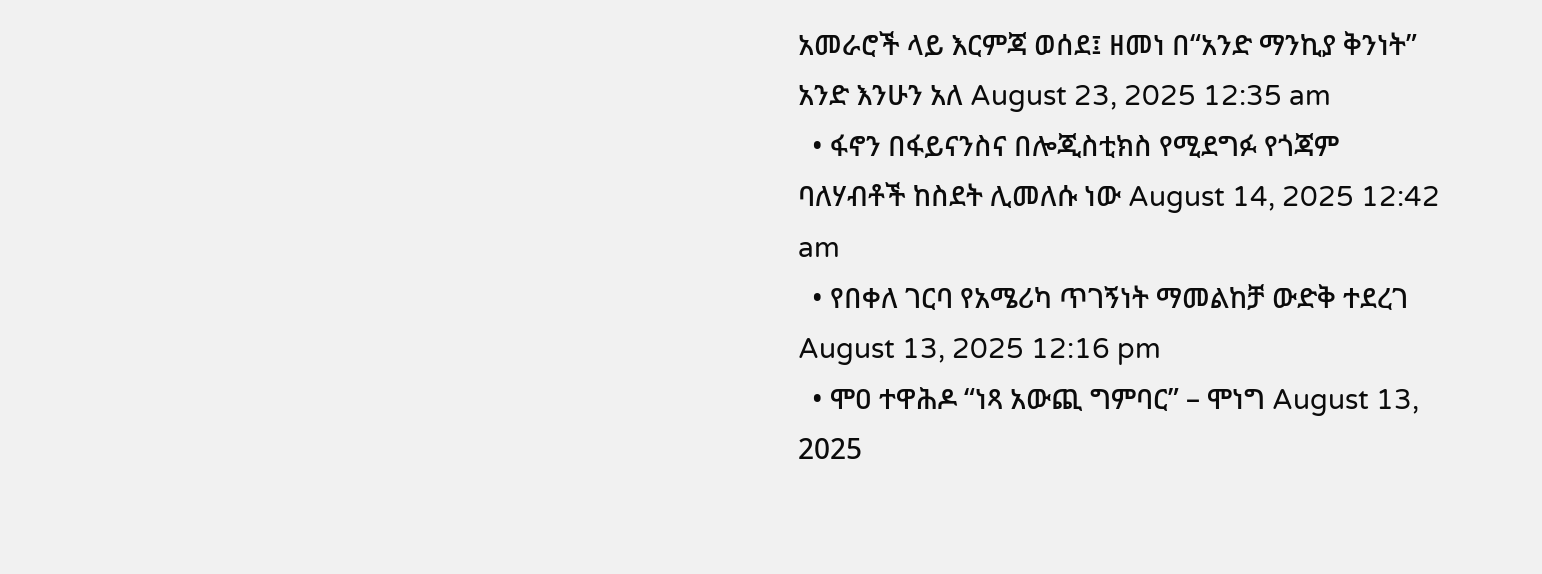አመራሮች ላይ እርምጃ ወሰደ፤ ዘመነ በ“አንድ ማንኪያ ቅንነት” አንድ እንሁን አለ August 23, 2025 12:35 am
  • ፋኖን በፋይናንስና በሎጂስቲክስ የሚደግፉ የጎጃም ባለሃብቶች ከስደት ሊመለሱ ነው August 14, 2025 12:42 am
  • የበቀለ ገርባ የአሜሪካ ጥገኝነት ማመልከቻ ውድቅ ተደረገ August 13, 2025 12:16 pm
  • ሞዐ ተዋሕዶ “ነጻ አውጪ ግምባር” – ሞነግ August 13, 2025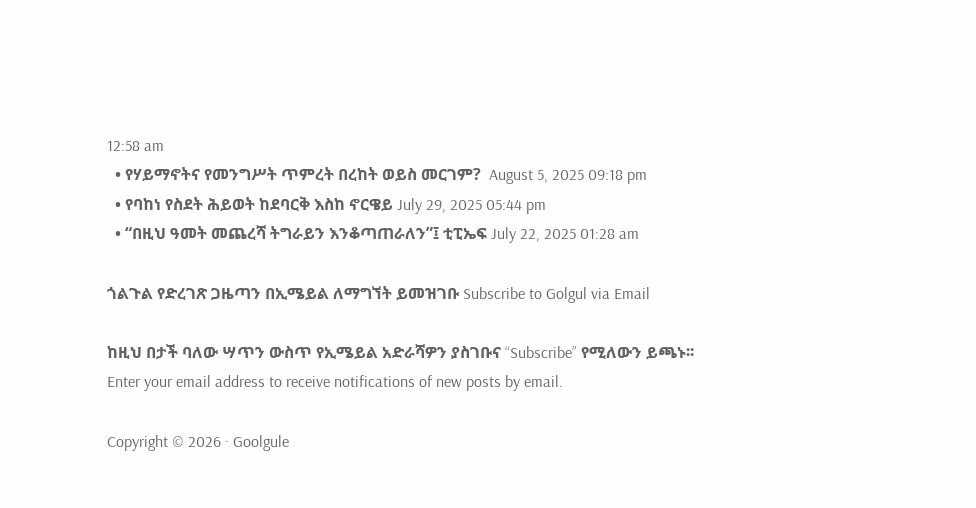12:58 am
  • የሃይማኖትና የመንግሥት ጥምረት በረከት ወይስ መርገም?  August 5, 2025 09:18 pm
  • የባከነ የስደት ሕይወት ከደባርቅ እስከ ኖርዌይ July 29, 2025 05:44 pm
  • “በዚህ ዓመት መጨረሻ ትግራይን እንቆጣጠራለን”፤ ቲፒኤፍ July 22, 2025 01:28 am

ጎልጉል የድረገጽ ጋዜጣን በኢሜይል ለማግኘት ይመዝገቡ Subscribe to Golgul via Email

ከዚህ በታች ባለው ሣጥን ውስጥ የኢሜይል አድራሻዎን ያስገቡና “Subscribe” የሚለውን ይጫኑ፡፡
Enter your email address to receive notifications of new posts by email.

Copyright © 2026 · Goolgule